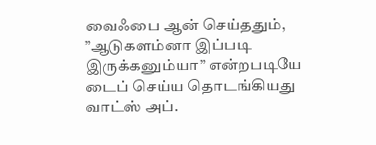வைஃபை ஆன் செய்ததும், ”ஆடுகளம்னா இப்படி இருக்கனும்யா” என்றபடியே டைப் செய்ய தொடங்கியது வாட்ஸ் அப்.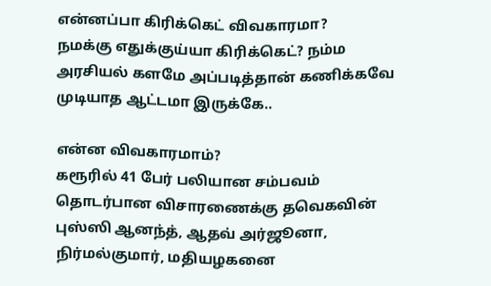என்னப்பா கிரிக்கெட் விவகாரமா?
நமக்கு எதுக்குய்யா கிரிக்கெட்? நம்ம அரசியல் களமே அப்படித்தான் கணிக்கவே முடியாத ஆட்டமா இருக்கே..

என்ன விவகாரமாம்?
கரூரில் 41 பேர் பலியான சம்பவம் தொடர்பான விசாரணைக்கு தவெகவின் புஸ்ஸி ஆனந்த், ஆதவ் அர்ஜூனா, நிர்மல்குமார், மதியழகனை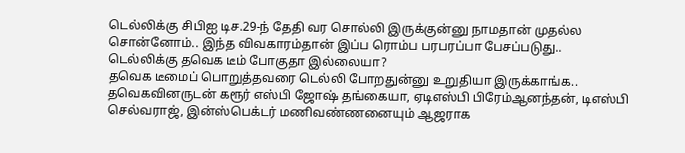டெல்லிக்கு சிபிஐ டிச.29-ந் தேதி வர சொல்லி இருக்குன்னு நாமதான் முதல்ல சொன்னோம்.. இந்த விவகாரம்தான் இப்ப ரொம்ப பரபரப்பா பேசப்படுது..
டெல்லிக்கு தவெக டீம் போகுதா இல்லையா?
தவெக டீமைப் பொறுத்தவரை டெல்லி போறதுன்னு உறுதியா இருக்காங்க..
தவெகவினருடன் கரூர் எஸ்பி ஜோஷ் தங்கையா, ஏடிஎஸ்பி பிரேம்ஆனந்தன், டிஎஸ்பி செல்வராஜ், இன்ஸ்பெக்டர் மணிவண்ணனையும் ஆஜராக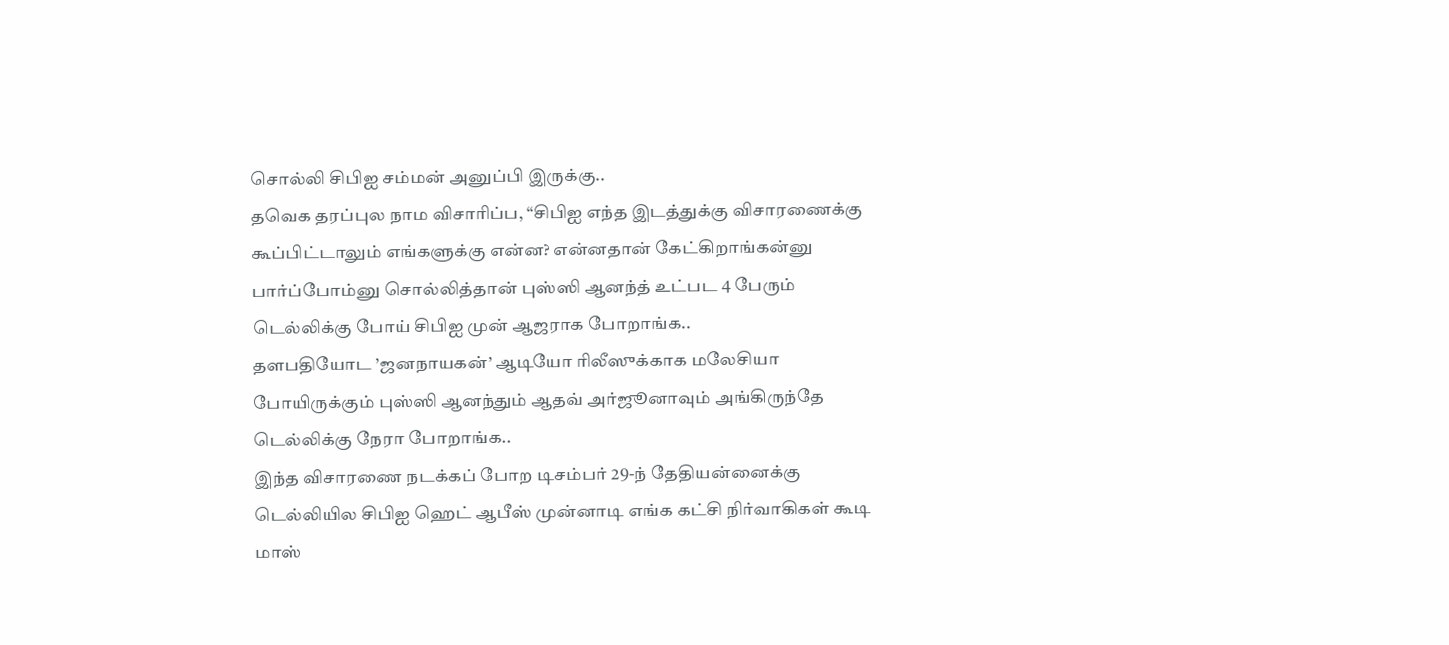சொல்லி சிபிஐ சம்மன் அனுப்பி இருக்கு..
தவெக தரப்புல நாம விசாரிப்ப, “சிபிஐ எந்த இடத்துக்கு விசாரணைக்கு கூப்பிட்டாலும் எங்களுக்கு என்ன? என்னதான் கேட்கிறாங்கன்னு பார்ப்போம்னு சொல்லித்தான் புஸ்ஸி ஆனந்த் உட்பட 4 பேரும் டெல்லிக்கு போய் சிபிஐ முன் ஆஜராக போறாங்க..
தளபதியோட ’ஜனநாயகன்’ ஆடியோ ரிலீஸுக்காக மலேசியா போயிருக்கும் புஸ்ஸி ஆனந்தும் ஆதவ் அர்ஜூனாவும் அங்கிருந்தே டெல்லிக்கு நேரா போறாங்க..
இந்த விசாரணை நடக்கப் போற டிசம்பர் 29-ந் தேதியன்னைக்கு டெல்லியில சிபிஐ ஹெட் ஆபீஸ் முன்னாடி எங்க கட்சி நிர்வாகிகள் கூடி மாஸ்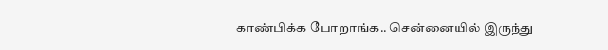காண்பிக்க போறாங்க.. சென்னையில் இருந்து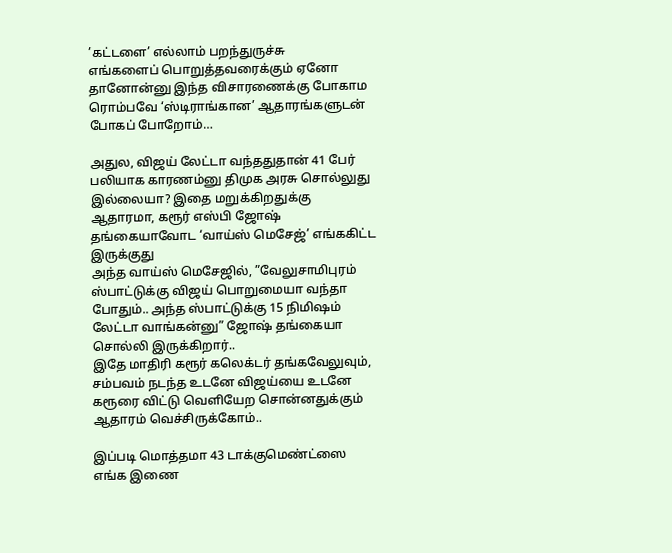’கட்டளை’ எல்லாம் பறந்துருச்சு
எங்களைப் பொறுத்தவரைக்கும் ஏனோ தானோன்னு இந்த விசாரணைக்கு போகாம ரொம்பவே ‘ஸ்டிராங்கான’ ஆதாரங்களுடன் போகப் போறோம்…

அதுல, விஜய் லேட்டா வந்ததுதான் 41 பேர் பலியாக காரணம்னு திமுக அரசு சொல்லுது இல்லையா? இதை மறுக்கிறதுக்கு ஆதாரமா, கரூர் எஸ்பி ஜோஷ் தங்கையாவோட ‘வாய்ஸ் மெசேஜ்’ எங்ககிட்ட இருக்குது
அந்த வாய்ஸ் மெசேஜில், ”வேலுசாமிபுரம் ஸ்பாட்டுக்கு விஜய் பொறுமையா வந்தா போதும்.. அந்த ஸ்பாட்டுக்கு 15 நிமிஷம் லேட்டா வாங்கன்னு” ஜோஷ் தங்கையா சொல்லி இருக்கிறார்..
இதே மாதிரி கரூர் கலெக்டர் தங்கவேலுவும், சம்பவம் நடந்த உடனே விஜய்யை உடனே கரூரை விட்டு வெளியேற சொன்னதுக்கும் ஆதாரம் வெச்சிருக்கோம்..

இப்படி மொத்தமா 43 டாக்குமெண்ட்ஸை எங்க இணை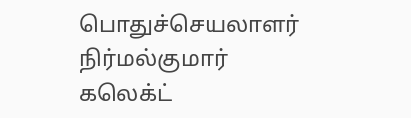பொதுச்செயலாளர் நிர்மல்குமார் கலெக்ட்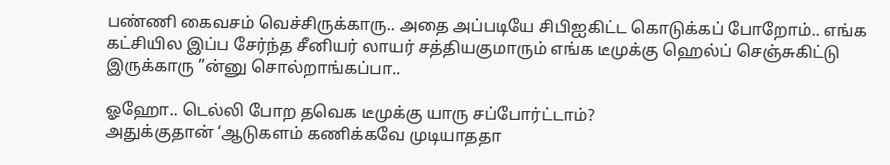பண்ணி கைவசம் வெச்சிருக்காரு.. அதை அப்படியே சிபிஐகிட்ட கொடுக்கப் போறோம்.. எங்க கட்சியில இப்ப சேர்ந்த சீனியர் லாயர் சத்தியகுமாரும் எங்க டீமுக்கு ஹெல்ப் செஞ்சுகிட்டு இருக்காரு ”ன்னு சொல்றாங்கப்பா..

ஓஹோ.. டெல்லி போற தவெக டீமுக்கு யாரு சப்போர்ட்டாம்?
அதுக்குதான் ‘ஆடுகளம் கணிக்கவே முடியாததா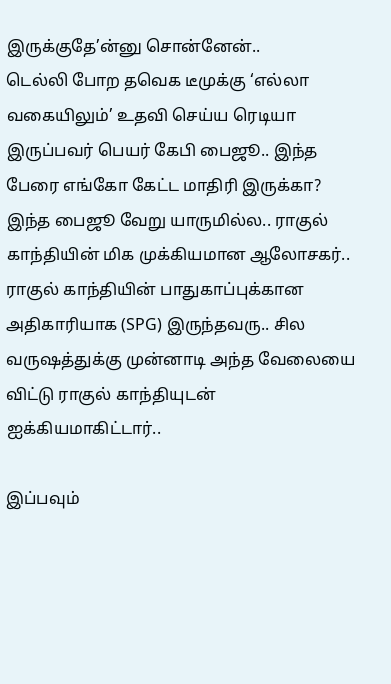இருக்குதே’ன்னு சொன்னேன்..
டெல்லி போற தவெக டீமுக்கு ‘எல்லா வகையிலும்’ உதவி செய்ய ரெடியா இருப்பவர் பெயர் கேபி பைஜூ.. இந்த பேரை எங்கோ கேட்ட மாதிரி இருக்கா?
இந்த பைஜூ வேறு யாருமில்ல.. ராகுல் காந்தியின் மிக முக்கியமான ஆலோசகர்.. ராகுல் காந்தியின் பாதுகாப்புக்கான அதிகாரியாக (SPG) இருந்தவரு.. சில வருஷத்துக்கு முன்னாடி அந்த வேலையை விட்டு ராகுல் காந்தியுடன் ஐக்கியமாகிட்டார்..

இப்பவும்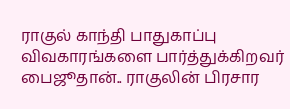ராகுல் காந்தி பாதுகாப்பு விவகாரங்களை பார்த்துக்கிறவர் பைஜூதான்.. ராகுலின் பிரசார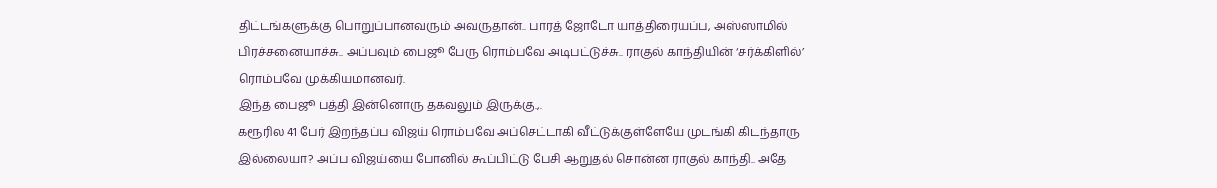திட்டங்களுக்கு பொறுப்பானவரும் அவருதான்.. பாரத் ஜோடோ யாத்திரையப்ப, அஸ்ஸாமில் பிரச்சனையாச்சு.. அப்பவும் பைஜூ பேரு ரொம்பவே அடிபட்டுச்சு.. ராகுல் காந்தியின் ‘சர்க்கிளில்’ ரொம்பவே முக்கியமானவர்.
இந்த பைஜூ பத்தி இன்னொரு தகவலும் இருக்கு.,.
கரூரில 41 பேர் இறந்தப்ப விஜய் ரொம்பவே அப்செட்டாகி வீட்டுக்குள்ளேயே முடங்கி கிடந்தாரு இல்லையா? அப்ப விஜய்யை போனில் கூப்பிட்டு பேசி ஆறுதல் சொன்ன ராகுல் காந்தி.. அதே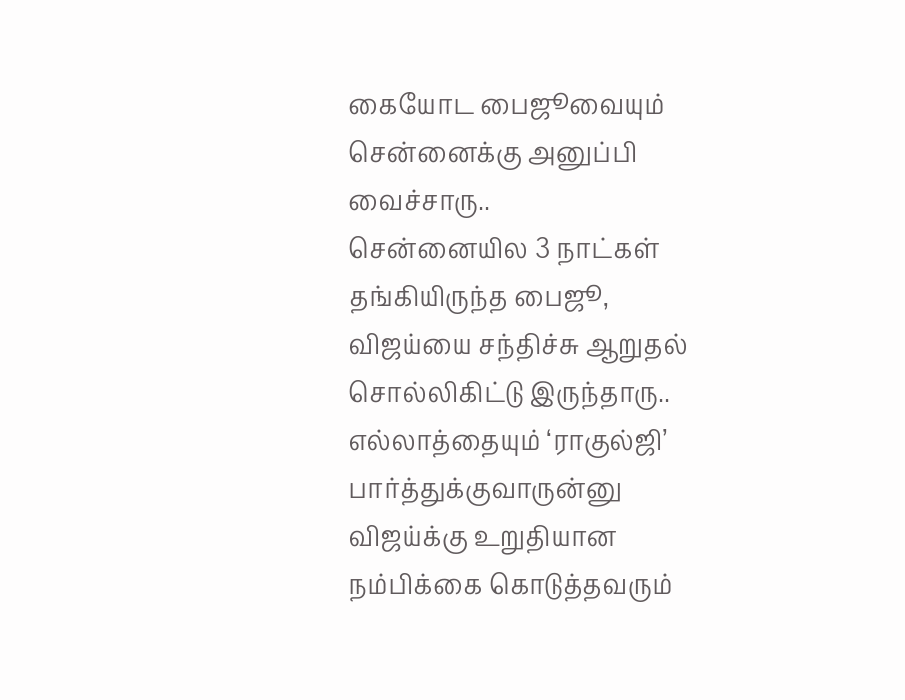கையோட பைஜூவையும் சென்னைக்கு அனுப்பி வைச்சாரு..
சென்னையில 3 நாட்கள் தங்கியிருந்த பைஜூ, விஜய்யை சந்திச்சு ஆறுதல் சொல்லிகிட்டு இருந்தாரு.. எல்லாத்தையும் ‘ராகுல்ஜி’ பார்த்துக்குவாருன்னு விஜய்க்கு உறுதியான நம்பிக்கை கொடுத்தவரும்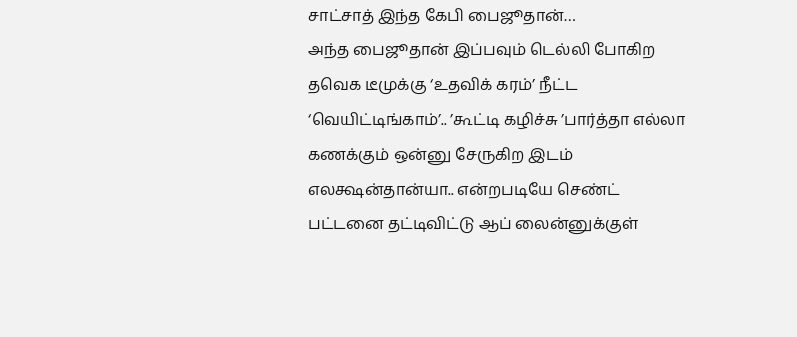சாட்சாத் இந்த கேபி பைஜூதான்…
அந்த பைஜூதான் இப்பவும் டெல்லி போகிற தவெக டீமுக்கு ‘உதவிக் கரம்’ நீட்ட ‘வெயிட்டிங்காம்’.. ’கூட்டி கழிச்சு ’பார்த்தா எல்லா கணக்கும் ஒன்னு சேருகிற இடம் எலக்ஷன்தான்யா.. என்றபடியே செண்ட் பட்டனை தட்டிவிட்டு ஆப் லைன்னுக்குள்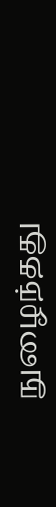நுழைந்தது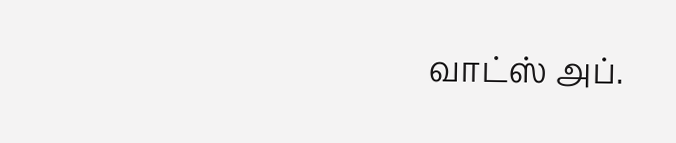வாட்ஸ் அப்.